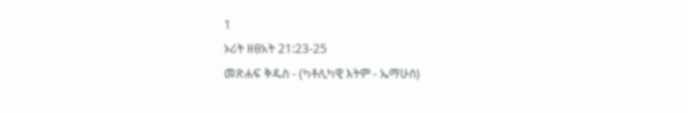1
ኦሪት ዘፀአት 21:23-25
መጽሐፍ ቅዱስ - (ካቶሊካዊ እትም - ኤማሁስ)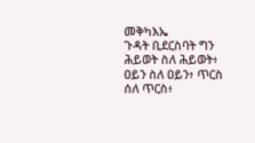መቅካእኤ
ጉዳት ቢደርስባት ግን ሕይወት ስለ ሕይወት፥ ዐይን ስለ ዐይን፥ ጥርስ ሰለ ጥርስ፥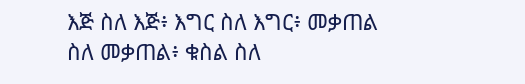እጅ ስለ እጅ፥ እግር ስለ እግር፥ መቃጠል ስለ መቃጠል፥ ቁስል ስለ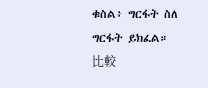ቁስል፥ ግርፋት ስለ ግርፋት ይክፈል።
比較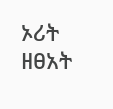ኦሪት ዘፀአት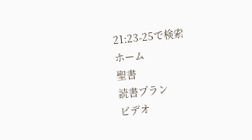21:23-25で検索
ホーム
聖書
読書プラン
ビデオ